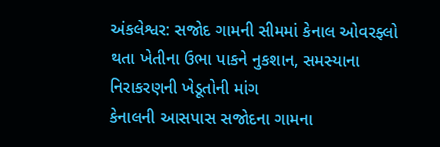અંકલેશ્વર: સજોદ ગામની સીમમાં કેનાલ ઓવરફ્લો થતા ખેતીના ઉભા પાકને નુકશાન, સમસ્યાના નિરાકરણની ખેડૂતોની માંગ
કેનાલની આસપાસ સજોદના ગામના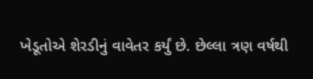ખેડૂતોએ શેરડીનું વાવેતર કર્યું છે. છેલ્લા ત્રણ વર્ષથી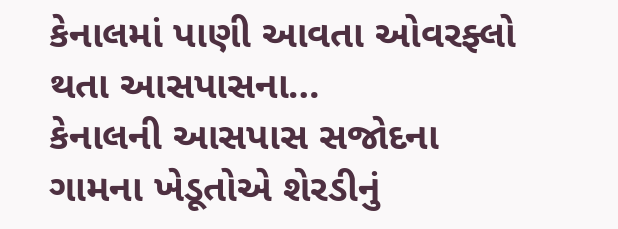કેનાલમાં પાણી આવતા ઓવરફ્લો થતા આસપાસના…
કેનાલની આસપાસ સજોદના ગામના ખેડૂતોએ શેરડીનું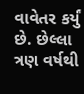વાવેતર કર્યું છે. છેલ્લા ત્રણ વર્ષથી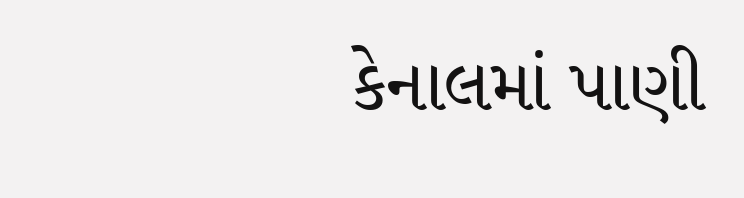કેનાલમાં પાણી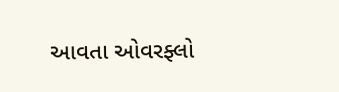આવતા ઓવરફ્લો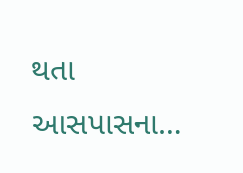થતા આસપાસના…